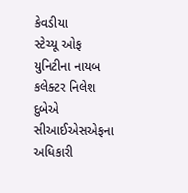કેવડીયા
સ્ટેચ્યૂ ઓફ યુનિટીના નાયબ કલેક્ટર નિલેશ દુબેએ સીઆઈએસએફના અધિકારી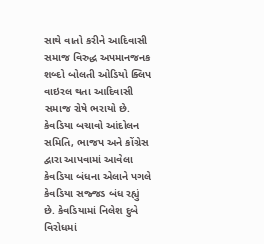સાથે વાતો કરીને આદિવાસી સમાજ વિરુદ્ધ અપમાનજનક શબ્દો બોલતી ઓડિયો ક્લિપ વાઇરલ થતા આદિવાસી સમાજ રોષે ભરાયો છે. કેવડિયા બચાવો આંદોલન સમિતિ, ભાજપ અને કોંગ્રેસ દ્વારા આપવામાં આવેલા કેવડિયા બંધના એલાને પગલે કેવડિયા સજ્જડ બંધ રહ્યું છે. કેવડિયામાં નિલેશ દુબે વિરોધમાં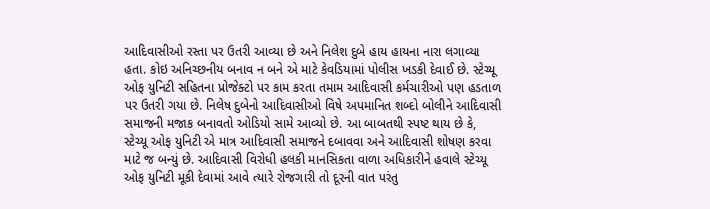આદિવાસીઓ રસ્તા પર ઉતરી આવ્યા છે અને નિલેશ દુબે હાય હાયના નારા લગાવ્યા હતા. કોઇ અનિચ્છનીય બનાવ ન બને એ માટે કેવડિયામાં પોલીસ ખડકી દેવાઈ છે. સ્ટેચ્યૂ ઓફ યુનિટી સહિતના પ્રોજેક્ટો પર કામ કરતા તમામ આદિવાસી કર્મચારીઓ પણ હડતાળ પર ઉતરી ગયા છે. નિલેષ દુબેનો આદિવાસીઓ વિષે અપમાનિત શબ્દો બોલીને આદિવાસી સમાજની મજાક બનાવતો ઓડિયો સામે આવ્યો છે. આ બાબતથી સ્પષ્ટ થાય છે કે, સ્ટેચ્યૂ ઓફ યુનિટી એ માત્ર આદિવાસી સમાજને દબાવવા અને આદિવાસી શોષણ કરવા માટે જ બન્યું છે. આદિવાસી વિરોધી હલકી માનસિકતા વાળા અધિકારીને હવાલે સ્ટેચ્યૂ ઓફ યુનિટી મૂકી દેવામાં આવે ત્યારે રોજગારી તો દૂરની વાત પરંતુ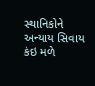સ્થાનિકોને અન્યાય સિવાય કંઇ મળે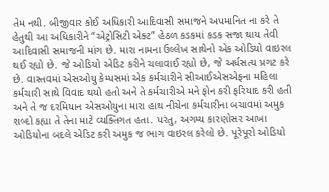તેમ નથી. બીજીવાર કોઈ અધિકારી આદિવાસી સમાજને અપમાનિત ના કરે તે હેતુથી આ અધિકારીને “એટ્રોસિટી એક્ટ” હેઠળ કડકમાં કડક સજા થાય તેવી આદિવાસી સમાજની માંગ છે. મારા નામના ઉલ્લેખ સાથેનો એક ઓડિયો વાઇરલ થઈ રહ્યો છે. જે ઓડિયો એડિટ કરીને ચલાવાઈ રહ્યો છે, જે અર્ધસત્ય પ્રગટ કરે છે. વાસ્તવમાં એસઓયુ કેમ્પસમાં એક કર્મચારીને સીઆઈએસએફના મહિલા કર્મચારી સાથે વિવાદ થયો હતો અને તે કર્મચારીએ મને ફોન કરી ફરિયાદ કરી હતી અને તે જ દરમિયાન એસઓયુના મારા હાથ નીચેના કર્મચારીના બચાવમાં અમુક શબ્દો કહ્યા તે તેના માટે વ્યક્તિગત હતા. પરંતુ, અગમ્ય કારણોસર આખા ઓડિયોના બદલે એડિટ કરી અમુક જ ભાગ વાઇરલ કરેલો છે. પૂરેપૂરો ઓડિયો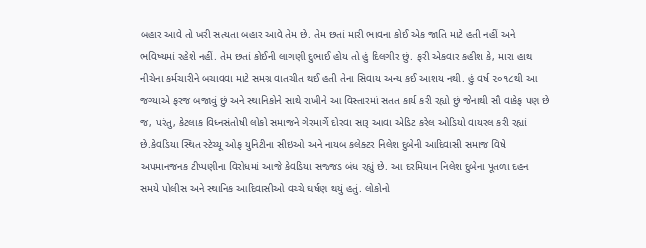બહાર આવે તો ખરી સત્યતા બહાર આવે તેમ છે. તેમ છતાં મારી ભાવના કોઈ એક જાતિ માટે હતી નહીં અને ભવિષ્યમાં રહેશે નહીં. તેમ છતાં કોઈની લાગણી દુભાઈ હોય તો હું દિલગીર છું. ફરી એકવાર કહીશ કે, મારા હાથ નીચેના કર્મચારીને બચાવવા માટે સમગ્ર વાતચીત થઈ હતી તેના સિવાય અન્ય કઈ આશય નથી. હું વર્ષ ૨૦૧૮થી આ જગ્યાએ ફરજ બજાવું છું અને સ્થાનિકોને સાથે રાખીને આ વિસ્તારમાં સતત કાર્ય કરી રહ્યો છું જેનાથી સૌ વાકેફ પણ છે જ, પરંતુ, કેટલાક વિધ્નસંતોષી લોકો સમાજને ગેરમાર્ગે દોરવા સારૂ આવા એડિટ કરેલ ઓડિયો વાયરલ કરી રહ્યાં છે.કેવડિયા સ્થિત સ્ટેચ્યૂ ઓફ યુનિટીના સીઇઓ અને નાયબ કલેક્ટર નિલેશ દુબેની આદિવાસી સમાજ વિષે અપમાનજનક ટીપ્પણીના વિરોધમાં આજે કેવડિયા સજ્જડ બંધ રહ્યું છે. આ દરમિયાન નિલેશ દુબેના પૂતળા દહન સમયે પોલીસ અને સ્થાનિક આદિવાસીઓ વચ્ચે ઘર્ષણ થયું હતું. લોકોનો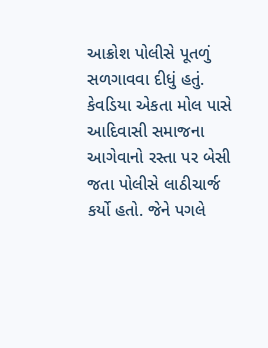આક્રોશ પોલીસે પૂતળું સળગાવવા દીધું હતું. કેવડિયા એકતા મોલ પાસે આદિવાસી સમાજના આગેવાનો રસ્તા પર બેસી જતા પોલીસે લાઠીચાર્જ કર્યો હતો. જેને પગલે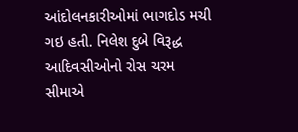આંદોલનકારીઓમાં ભાગદોડ મચી ગઇ હતી. નિલેશ દુબે વિરૂદ્ધ આદિવસીઓનો રોસ ચરમ સીમાએ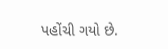પહોંચી ગયો છે.